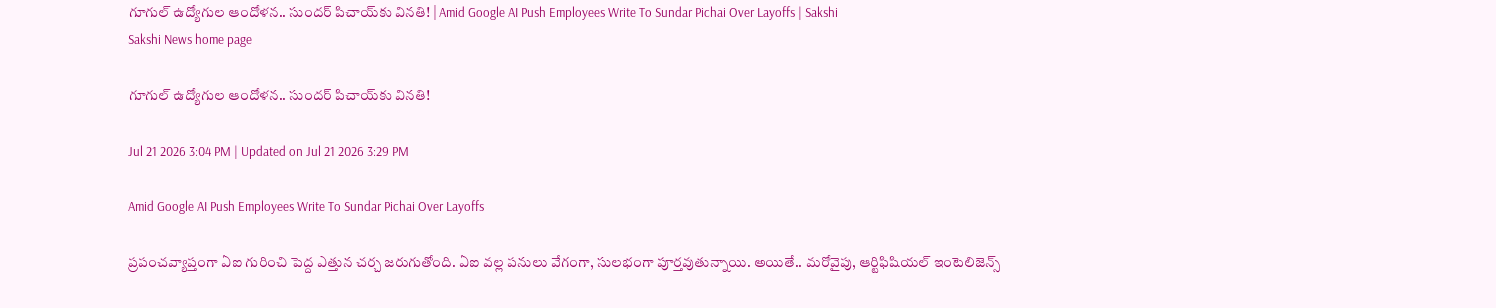గూగుల్ ఉద్యోగుల ఆందోళన.. సుందర్ పిచాయ్‌కు వినతి! | Amid Google AI Push Employees Write To Sundar Pichai Over Layoffs | Sakshi
Sakshi News home page

గూగుల్ ఉద్యోగుల ఆందోళన.. సుందర్ పిచాయ్‌కు వినతి!

Jul 21 2026 3:04 PM | Updated on Jul 21 2026 3:29 PM

Amid Google AI Push Employees Write To Sundar Pichai Over Layoffs

ప్రపంచవ్యాప్తంగా ఏఐ గురించి పెద్ద ఎత్తున చర్చ జరుగుతోంది. ఏఐ వల్ల పనులు వేగంగా, సులభంగా పూర్తవుతున్నాయి. అయితే.. మరోవైపు, ఆర్టిఫిషియల్ ఇంటెలిజెన్స్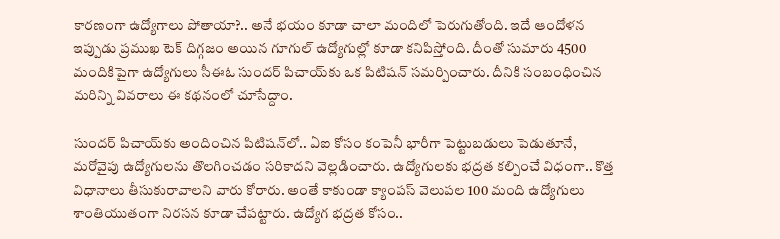కారణంగా ఉద్యోగాలు పోతాయా?.. అనే భయం కూడా చాలా మందిలో పెరుగుతోంది. ఇదే ఆందోళన ఇప్పుడు ప్రముఖ టెక్ దిగ్గజం అయిన గూగుల్ ఉద్యోగుల్లో కూడా కనిపిస్తోంది. దీంతో సుమారు 4500 మందికిపైగా ఉద్యోగులు సీఈఓ సుందర్ పిచాయ్‌కు ఒక పిటిషన్ సమర్పించారు. దీనికి సంబంధించిన మరిన్ని వివరాలు ఈ కథనంలో చూసేద్దాం.

సుందర్ పిచాయ్‌కు అందించిన పిటిషన్‌లో.. ఏఐ కోసం కంపెనీ భారీగా పెట్టుబడులు పెడుతూనే, మరోవైపు ఉద్యోగులను తొలగించడం సరికాదని వెల్లడించారు. ఉద్యోగులకు భద్రత కల్పించే విధంగా.. కొత్త విధానాలు తీసుకురావాలని వారు కోరారు. అంతే కాకుండా క్యాంపస్ వెలుపల 100 మంది ఉద్యోగులు శాంతియుతంగా నిరసన కూడా చేపట్టారు. ఉద్యోగ భద్రత కోసం..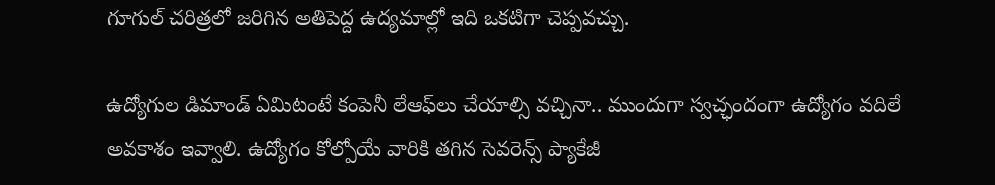గూగుల్ చరిత్రలో జరిగిన అతిపెద్ద ఉద్యమాల్లో ఇది ఒకటిగా చెప్పవచ్చు.

ఉద్యోగుల డిమాండ్ ఏమిటంటే కంపెనీ లేఆఫ్‌లు చేయాల్సి వచ్చినా.. ముందుగా స్వచ్ఛందంగా ఉద్యోగం వదిలే అవకాశం ఇవ్వాలి. ఉద్యోగం కోల్పోయే వారికి తగిన సెవరెన్స్ ప్యాకేజీ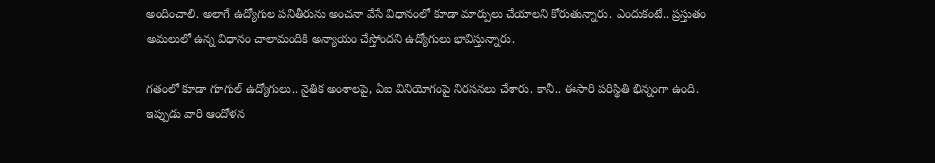అందించాలి. అలాగే ఉద్యోగుల పనితీరును అంచనా వేసే విధానంలో కూడా మార్పులు చేయాలని కోరుతున్నారు. ఎందుకంటే.. ప్రస్తుతం అమలులో ఉన్న విధానం చాలామందికి అన్యాయం చేస్తోందని ఉద్యోగులు భావిస్తున్నారు.

గతంలో కూడా గూగుల్ ఉద్యోగులు.. నైతిక అంశాలపై, ఏఐ వినియోగంపై నిరసనలు చేశారు. కానీ.. ఈసారి పరిస్థితి భిన్నంగా ఉంది. ఇప్పుడు వారి ఆందోళన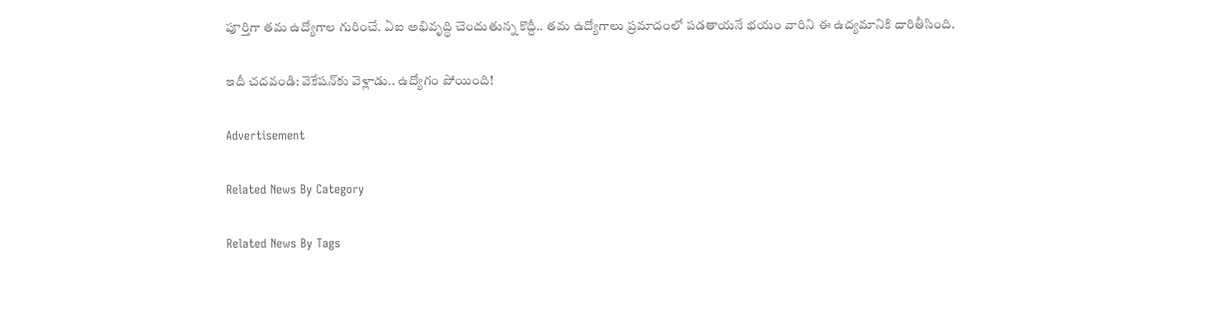పూర్తిగా తమ ఉద్యోగాల గురించే. ఏఐ అభివృద్ధి చెందుతున్న కొద్దీ.. తమ ఉద్యోగాలు ప్రమాదంలో పడతాయనే భయం వారిని ఈ ఉద్యమానికి దారితీసింది.

ఇదీ చదవండి: వెకేషన్‌కు వెళ్లాడు.. ఉద్యోగం పోయింది!

Advertisement

Related News By Category

Related News By Tags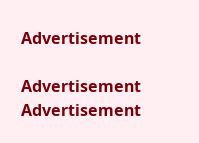Advertisement

Advertisement
Advertisement